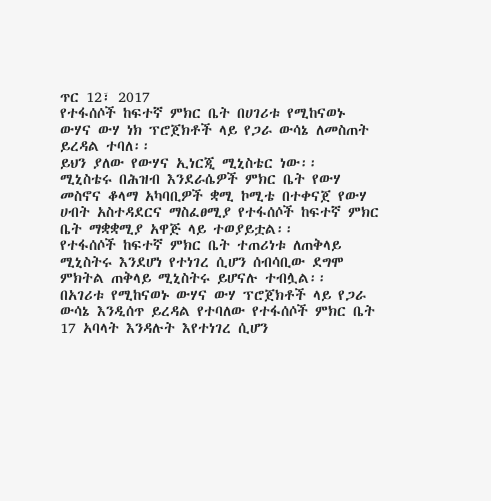ጥር 12፣ 2017
የተፋሰሶች ከፍተኛ ምክር ቤት በሀገሪቱ የሚከናወኑ ውሃና ውሃ ነክ ፕሮጀክቶች ላይ የጋራ ውሳኔ ለመስጠት ይረዳል ተባለ፡፡
ይህን ያለው የውሃና ኢነርጂ ሚኒስቴር ነው፡፡
ሚኒስቴሩ በሕዝብ እንደራሴዎች ምክር ቤት የውሃ መስኖና ቆላማ አካባቢዎች ቋሚ ኮሚቴ በተቀናጀ የውሃ ሀብት አስተዳደርና ማስፈፀሚያ የተፋሰሶች ከፍተኛ ምክር ቤት ማቋቋሚያ አዋጅ ላይ ተወያይቷል፡፡
የተፋሰሶች ከፍተኛ ምክር ቤት ተጠሪነቱ ለጠቅላይ ሚኒስትሩ እንደሆነ የተነገረ ሲሆን ሰብሳቢው ደግሞ ምክትል ጠቅላይ ሚኒስትሩ ይሆናሉ ተብሏል፡፡
በአገሪቱ የሚከናወኑ ውሃና ውሃ ፕሮጀክቶች ላይ የጋራ ውሳኔ እንዲሰጥ ይረዳል የተባለው የተፋሰሶች ምክር ቤት 17 አባላት እንዳሉት እየተነገረ ሲሆን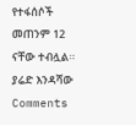የተፋሰሶች መጠንም 12 ናቸው ተብሏል፡፡
ያሬድ እንዳሻው
Comments